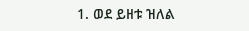1. ወደ ይዘቱ ዝለል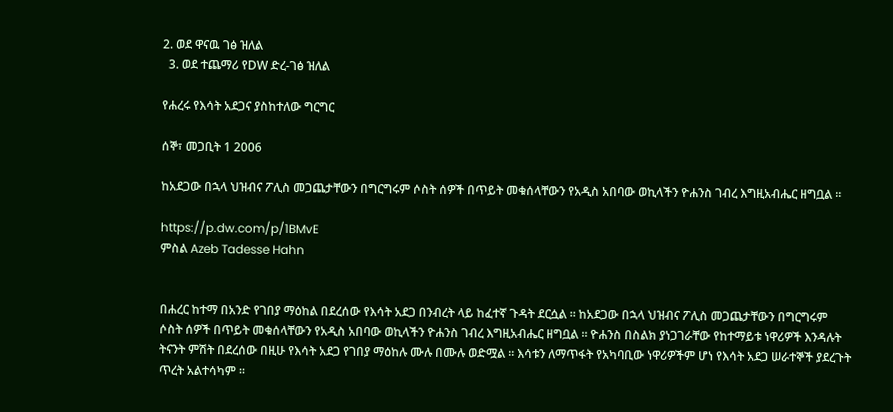2. ወደ ዋናዉ ገፅ ዝለል
  3. ወደ ተጨማሪ የDW ድረ-ገፅ ዝለል

የሐረሩ የእሳት አደጋና ያስከተለው ግርግር

ሰኞ፣ መጋቢት 1 2006

ከአደጋው በኋላ ህዝብና ፖሊስ መጋጨታቸውን በግርግሩም ሶስት ሰዎች በጥይት መቁሰላቸውን የአዲስ አበባው ወኪላችን ዮሐንስ ገብረ እግዚአብሔር ዘግቧል ።

https://p.dw.com/p/1BMvE
ምስል Azeb Tadesse Hahn


በሐረር ከተማ በአንድ የገበያ ማዕከል በደረሰው የእሳት አደጋ በንብረት ላይ ከፈተኛ ጉዳት ደርሷል ። ከአደጋው በኋላ ህዝብና ፖሊስ መጋጨታቸውን በግርግሩም ሶስት ሰዎች በጥይት መቁሰላቸውን የአዲስ አበባው ወኪላችን ዮሐንስ ገብረ እግዚአብሔር ዘግቧል ። ዮሐንስ በስልክ ያነጋገራቸው የከተማይቱ ነዋሪዎች እንዳሉት ትናንት ምሽት በደረሰው በዚሁ የእሳት አደጋ የገበያ ማዕከሉ ሙሉ በሙሉ ወድሟል ። እሳቱን ለማጥፋት የአካባቢው ነዋሪዎችም ሆነ የእሳት አደጋ ሠራተኞች ያደረጉት ጥረት አልተሳካም ።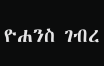ዮሐንስ ገብረ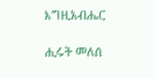እግዚአብሔር

ሒሩት መለሰ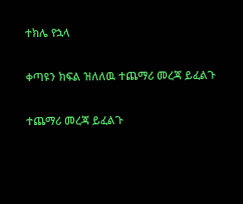ተክሌ የኋላ

ቀጣዩን ክፍል ዝለለዉ ተጨማሪ መረጃ ይፈልጉ

ተጨማሪ መረጃ ይፈልጉ